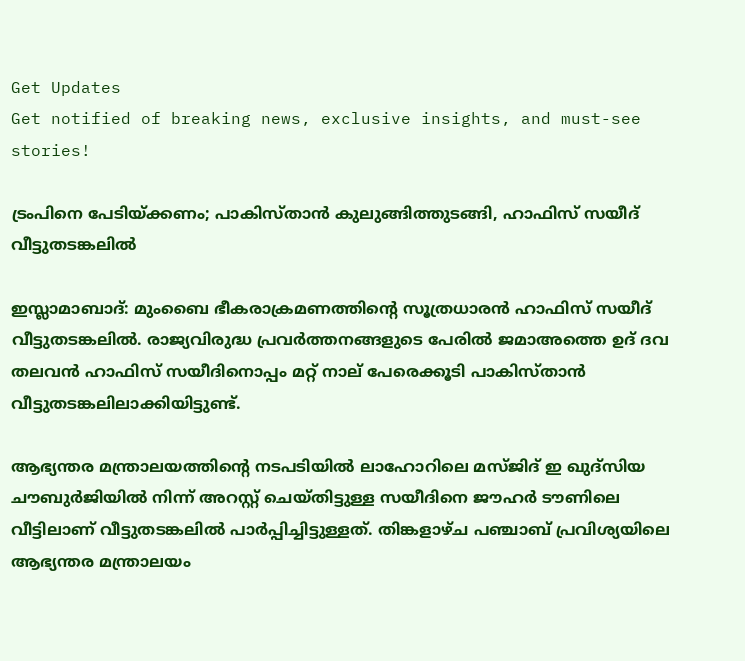Get Updates
Get notified of breaking news, exclusive insights, and must-see stories!

ട്രംപിനെ പേടിയ്ക്കണം; പാകിസ്താന്‍ കുലുങ്ങിത്തുടങ്ങി, ഹാഫിസ് സയീദ് വീട്ടുതടങ്കലില്‍

ഇസ്ലാമാബാദ്: മുംബൈ ഭീകരാക്രമണത്തിന്റെ സൂത്രധാരന്‍ ഹാഫിസ് സയീദ് വീട്ടുതടങ്കലില്‍. രാജ്യവിരുദ്ധ പ്രവര്‍ത്തനങ്ങളുടെ പേരില്‍ ജമാഅത്തെ ഉദ് ദവ തലവന്‍ ഹാഫിസ് സയീദിനൊപ്പം മറ്റ് നാല് പേരെക്കൂടി പാകിസ്താന്‍ വീട്ടുതടങ്കലിലാക്കിയിട്ടുണ്ട്.

ആഭ്യന്തര മന്ത്രാലയത്തിന്റെ നടപടിയില്‍ ലാഹോറിലെ മസ്ജിദ് ഇ ഖുദ്‌സിയ ചൗബുര്‍ജിയില്‍ നിന്ന് അറസ്റ്റ് ചെയ്തിട്ടുള്ള സയീദിനെ ജൗഹര്‍ ടൗണിലെ വീട്ടിലാണ് വീട്ടുതടങ്കലില്‍ പാര്‍പ്പിച്ചിട്ടുള്ളത്. തിങ്കളാഴ്ച പഞ്ചാബ് പ്രവിശ്യയിലെ ആഭ്യന്തര മന്ത്രാലയം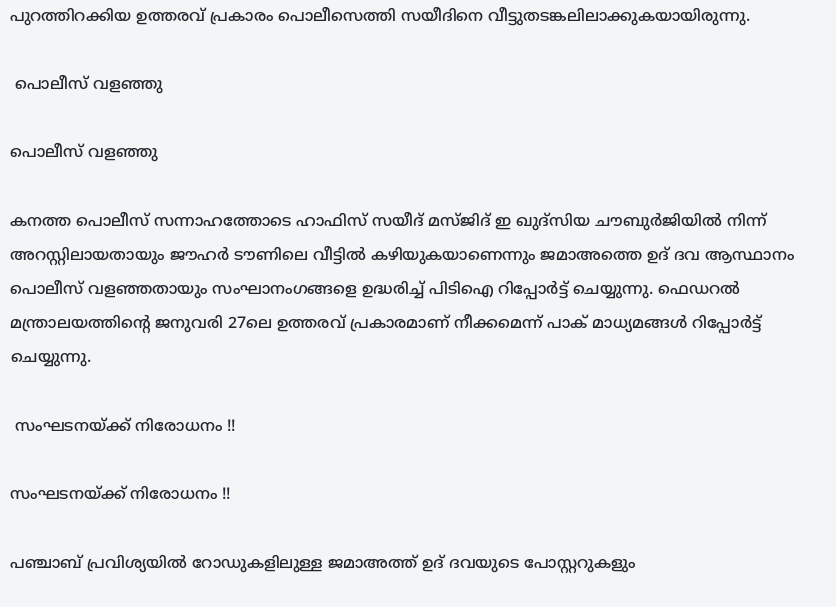പുറത്തിറക്കിയ ഉത്തരവ് പ്രകാരം പൊലീസെത്തി സയീദിനെ വീട്ടുതടങ്കലിലാക്കുകയായിരുന്നു.

 പൊലീസ് വളഞ്ഞു

പൊലീസ് വളഞ്ഞു

കനത്ത പൊലീസ് സന്നാഹത്തോടെ ഹാഫിസ് സയീദ് മസ്ജിദ് ഇ ഖുദ്‌സിയ ചൗബുര്‍ജിയില്‍ നിന്ന് അറസ്റ്റിലായതായും ജൗഹര്‍ ടൗണിലെ വീട്ടില്‍ കഴിയുകയാണെന്നും ജമാഅത്തെ ഉദ് ദവ ആസ്ഥാനം പൊലീസ് വളഞ്ഞതായും സംഘാനംഗങ്ങളെ ഉദ്ധരിച്ച് പിടിഐ റിപ്പോര്‍ട്ട് ചെയ്യുന്നു. ഫെഡറല്‍ മന്ത്രാലയത്തിന്റെ ജനുവരി 27ലെ ഉത്തരവ് പ്രകാരമാണ് നീക്കമെന്ന് പാക് മാധ്യമങ്ങള്‍ റിപ്പോര്‍ട്ട് ചെയ്യുന്നു.

 സംഘടനയ്ക്ക് നിരോധനം !!

സംഘടനയ്ക്ക് നിരോധനം !!

പഞ്ചാബ് പ്രവിശ്യയില്‍ റോഡുകളിലുള്ള ജമാഅത്ത് ഉദ് ദവയുടെ പോസ്റ്ററുകളും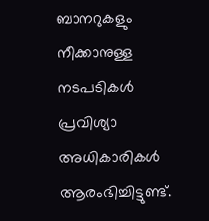ബാനറുകളും നീക്കാനുള്ള നടപടികള്‍ പ്രവിശ്യാ അധികാരികള്‍ ആരംഭിച്ചിട്ടുണ്ട്.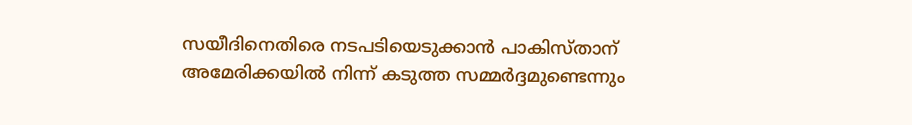സയീദിനെതിരെ നടപടിയെടുക്കാന്‍ പാകിസ്താന് അമേരിക്കയില്‍ നിന്ന് കടുത്ത സമ്മര്‍ദ്ദമുണ്ടെന്നും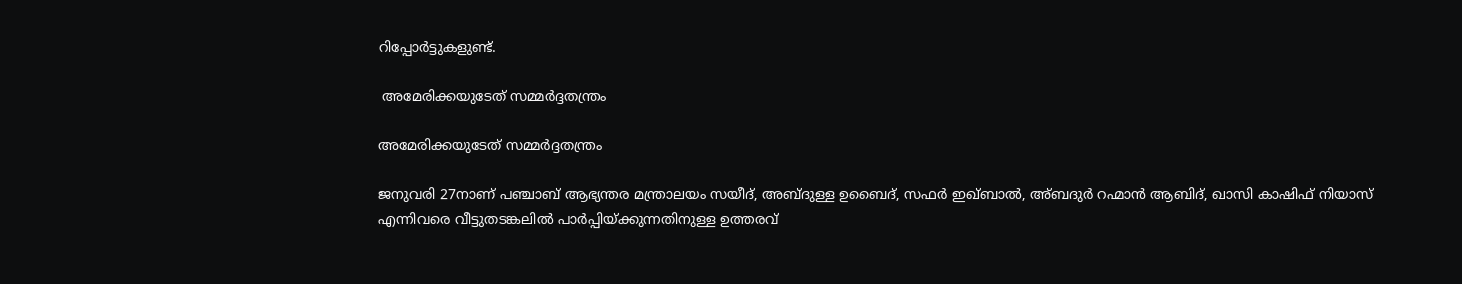റിപ്പോര്‍ട്ടുകളുണ്ട്.

 അമേരിക്കയുടേത് സമ്മര്‍ദ്ദതന്ത്രം

അമേരിക്കയുടേത് സമ്മര്‍ദ്ദതന്ത്രം

ജനുവരി 27നാണ് പഞ്ചാബ് ആഭ്യന്തര മന്ത്രാലയം സയീദ്, അബ്ദുള്ള ഉബൈദ്, സഫര്‍ ഇഖ്ബാല്‍, അ്ബദുര്‍ റഹ്മാന്‍ ആബിദ്, ഖാസി കാഷിഫ് നിയാസ് എന്നിവരെ വീട്ടുതടങ്കലില്‍ പാര്‍പ്പിയ്ക്കുന്നതിനുള്ള ഉത്തരവ്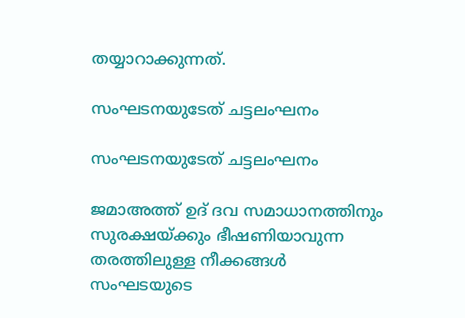തയ്യാറാക്കുന്നത്.

സംഘടനയുടേത് ചട്ടലംഘനം

സംഘടനയുടേത് ചട്ടലംഘനം

ജമാഅത്ത് ഉദ് ദവ സമാധാനത്തിനും സുരക്ഷയ്ക്കും ഭീഷണിയാവുന്ന തരത്തിലുള്ള നീക്കങ്ങള്‍ സംഘടയുടെ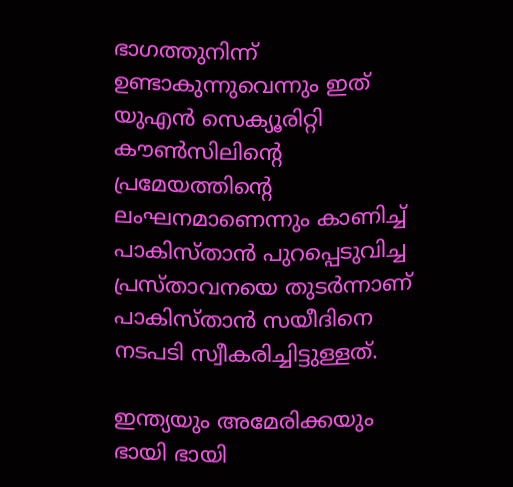ഭാഗത്തുനിന്ന് ഉണ്ടാകുന്നുവെന്നും ഇത് യുഎന്‍ സെക്യൂരിറ്റി കൗണ്‍സിലിന്റെ പ്രമേയത്തിന്റെ ലംഘനമാണെന്നും കാണിച്ച് പാകിസ്താന്‍ പുറപ്പെടുവിച്ച പ്രസ്താവനയെ തുടര്‍ന്നാണ് പാകിസ്താന്‍ സയീദിനെ നടപടി സ്വീകരിച്ചിട്ടുള്ളത്.

ഇന്ത്യയും അമേരിക്കയും ഭായി ഭായി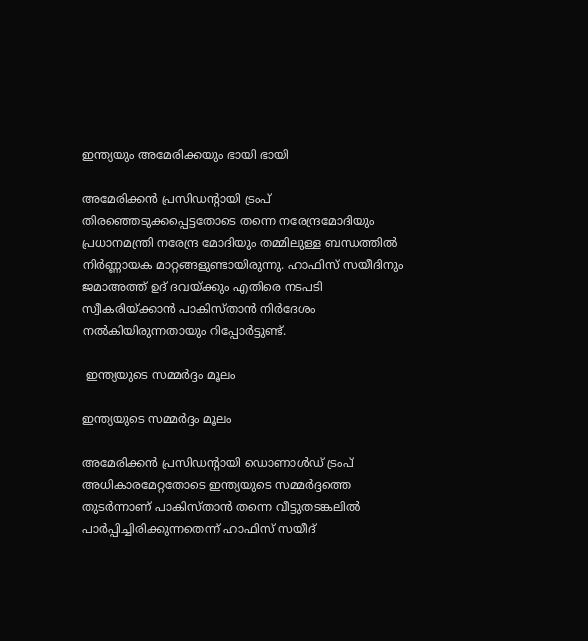ഇന്ത്യയും അമേരിക്കയും ഭായി ഭായി

അമേരിക്കന്‍ പ്രസിഡന്റായി ട്രംപ് തിരഞ്ഞെടുക്കപ്പെട്ടതോടെ തന്നെ നരേന്ദ്രമോദിയും പ്രധാനമന്ത്രി നരേന്ദ്ര മോദിയും തമ്മിലുള്ള ബന്ധത്തില്‍ നിര്‍ണ്ണായക മാറ്റങ്ങളുണ്ടായിരുന്നു. ഹാഫിസ് സയീദിനും ജമാഅത്ത് ഉദ് ദവയ്ക്കും എതിരെ നടപടി സ്വീകരിയ്ക്കാന്‍ പാകിസ്താന്‍ നിര്‍ദേശം നല്‍കിയിരുന്നതായും റിപ്പോര്‍ട്ടുണ്ട്.

 ഇന്ത്യയുടെ സമ്മര്‍ദ്ദം മൂലം

ഇന്ത്യയുടെ സമ്മര്‍ദ്ദം മൂലം

അമേരിക്കന്‍ പ്രസിഡന്റായി ഡൊണാള്‍ഡ് ട്രംപ് അധികാരമേറ്റതോടെ ഇന്ത്യയുടെ സമ്മര്‍ദ്ദത്തെ തുടര്‍ന്നാണ് പാകിസ്താന്‍ തന്നെ വീട്ടുതടങ്കലില്‍ പാര്‍പ്പിച്ചിരിക്കുന്നതെന്ന് ഹാഫിസ് സയീദ്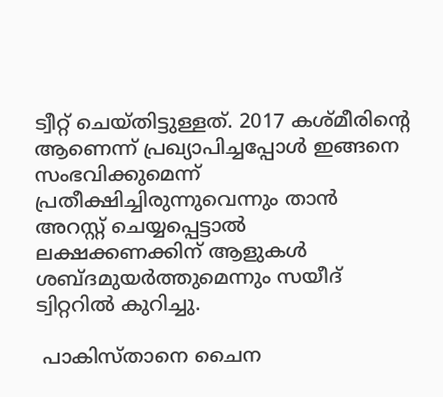ട്വീറ്റ് ചെയ്തിട്ടുള്ളത്. 2017 കശ്മീരിന്റെ ആണെന്ന് പ്രഖ്യാപിച്ചപ്പോള്‍ ഇങ്ങനെ സംഭവിക്കുമെന്ന് പ്രതീക്ഷിച്ചിരുന്നുവെന്നും താന്‍ അറസ്റ്റ് ചെയ്യപ്പെട്ടാല്‍ ലക്ഷക്കണക്കിന് ആളുകള്‍ ശബ്ദമുയര്‍ത്തുമെന്നും സയീദ് ട്വിറ്ററില്‍ കുറിച്ചു.

 പാകിസ്താനെ ചൈന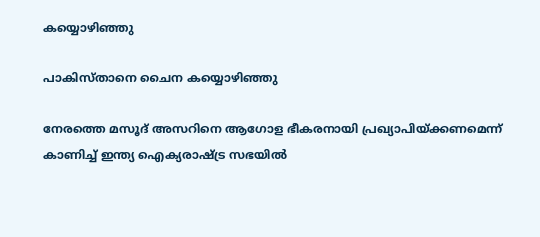കയ്യൊഴിഞ്ഞു

പാകിസ്താനെ ചൈന കയ്യൊഴിഞ്ഞു

നേരത്തെ മസൂദ് അസറിനെ ആഗോള ഭീകരനായി പ്രഖ്യാപിയ്ക്കണമെന്ന് കാണിച്ച് ഇന്ത്യ ഐക്യരാഷ്ട്ര സഭയില്‍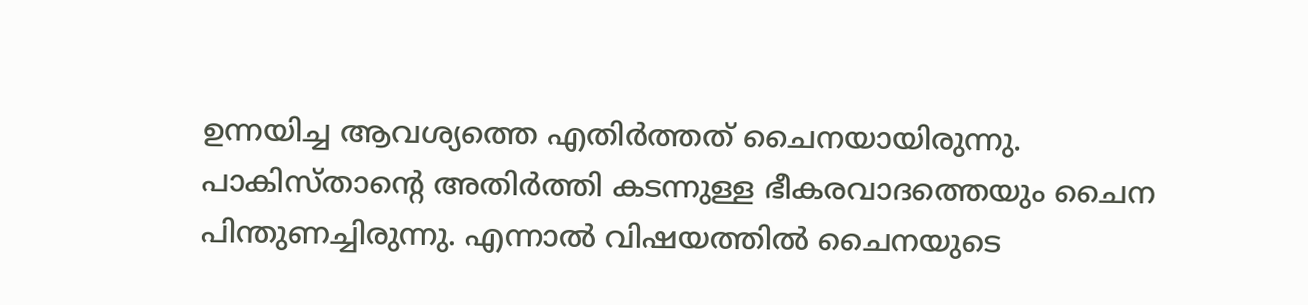ഉന്നയിച്ച ആവശ്യത്തെ എതിര്‍ത്തത് ചൈനയായിരുന്നു. പാകിസ്താന്റെ അതിര്‍ത്തി കടന്നുള്ള ഭീകരവാദത്തെയും ചൈന പിന്തുണച്ചിരുന്നു. എന്നാല്‍ വിഷയത്തില്‍ ചൈനയുടെ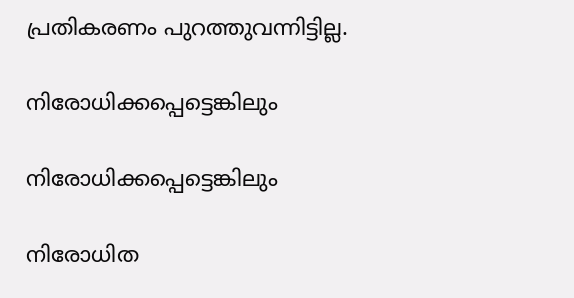പ്രതികരണം പുറത്തുവന്നിട്ടില്ല.

നിരോധിക്കപ്പെട്ടെങ്കിലും

നിരോധിക്കപ്പെട്ടെങ്കിലും

നിരോധിത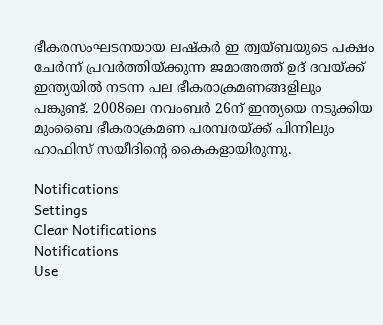ഭീകരസംഘടനയായ ലഷ്‌കര്‍ ഇ ത്വയ്ബയുടെ പക്ഷം ചേര്‍ന്ന് പ്രവര്‍ത്തിയ്ക്കുന്ന ജമാഅത്ത് ഉദ് ദവയ്ക്ക് ഇന്ത്യയില്‍ നടന്ന പല ഭീകരാക്രമണങ്ങളിലും പങ്കുണ്ട്. 2008ലെ നവംബര്‍ 26ന് ഇന്ത്യയെ നടുക്കിയ മുംബൈ ഭീകരാക്രമണ പരമ്പരയ്ക്ക് പിന്നിലും ഹാഫിസ് സയീദിന്റെ കൈകളായിരുന്നു.

Notifications
Settings
Clear Notifications
Notifications
Use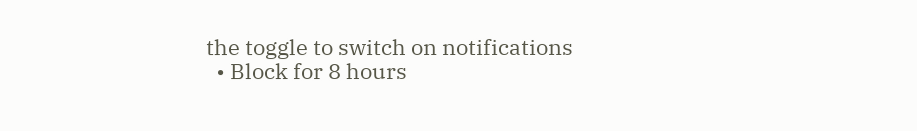the toggle to switch on notifications
  • Block for 8 hours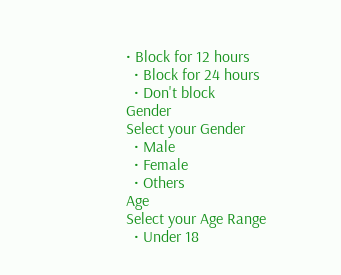• Block for 12 hours
  • Block for 24 hours
  • Don't block
Gender
Select your Gender
  • Male
  • Female
  • Others
Age
Select your Age Range
  • Under 18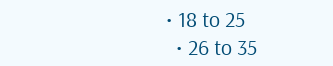• 18 to 25
  • 26 to 35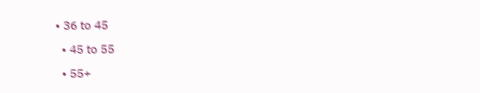• 36 to 45
  • 45 to 55
  • 55+